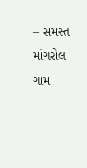– સમસ્ત માંગરોલ ગામ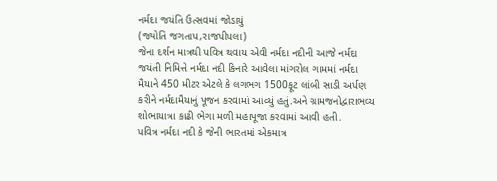નર્મદા જયંતિ ઉત્સવમાં જોડાયું
(જ્યોતિ જગતાપ,રાજપીપલા)
જેના દર્શન માત્રથી પવિત્ર થવાય એવી નર્મદા નદીની આજે નર્મદા જયંતી નિમિત્તે નર્મદા નદી કિનારે આવેલા માંગરોલ ગામમાં નર્મદા મૈયાને 450 મીટર એટલે કે લગભગ 1500ફૂટ લાંબી સાડી અર્પણ કરીને નર્મદામૈયાનું પૂજન કરવામાં આવ્યું હતું.અને ગ્રામજનોદ્વારાભવ્ય શોભાયાત્રા કાઢી ભેગા મળી મહાપૂજા કરવામાં આવી હતી.
પવિત્ર નર્મદા નદી કે જેની ભારતમાં એકમાત્ર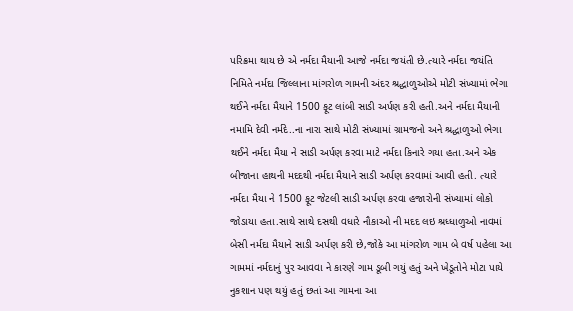પરિક્રમા થાય છે એ નર્મદા મૈયાની આજે નર્મદા જયંતી છે.ત્યારે નર્મદા જયંતિ નિમિતે નર્મદા જિલ્લાના માંગરોળ ગામની અંદર શ્રદ્ધાળુઓએ મોટી સંખ્યામાં ભેગા થઈને નર્મદા મૈયાને 1500 ફૂટ લાંબી સાડી અર્પણ કરી હતી.અને નર્મદા મૈયાની નમામિ દેવી નર્મદે..ના નારા સાથે મોટી સંખ્યામાં ગ્રામજનો અને શ્રદ્ધાળુઓ ભેગા થઈને નર્મદા મૈયા ને સાડી અર્પણ કરવા માટે નર્મદા કિનારે ગયા હતા.અને એક બીજાના હાથની મદદથી નર્મદા મૈયાને સાડી અર્પણ કરવામાં આવી હતી. ત્યારે નર્મદા મૈયા ને 1500 ફૂટ જેટલી સાડી અર્પણ કરવા હજારોની સંખ્યામાં લોકો જોડાયા હતા.સાથે સાથે દસથી વધારે નૌકાઓ ની મદદ લઇ શ્રધ્ધાળુઓ નાવમાં બેસી નર્મદા મૈયાને સાડી અર્પણ કરી છે,જોકે આ માંગરોળ ગામ બે વર્ષ પહેલા આ ગામમાં નર્મદાનું પુર આવવા ને કારણે ગામ ડૂબી ગયું હતું અને ખેડૂતોને મોટા પાયે નુકશાન પણ થયું હતું છતાં આ ગામના આ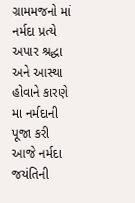ગ્રામમજનો માં નર્મદા પ્રત્યે અપાર શ્રદ્ધા અને આસ્થા હોવાને કારણે મા નર્મદાની પૂજા કરી આજે નર્મદા જયંતિની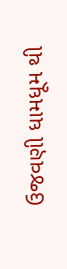ઉજવણી ધામધૂમ થી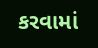કરવામાં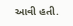આવી હતી.